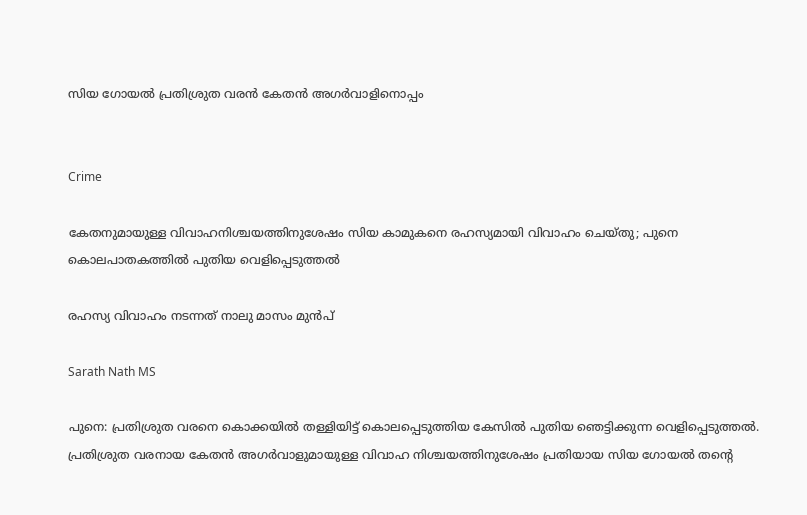സിയ ഗോയല്‍ പ്രതിശ്രുത വരന്‍ കേതന്‍ അഗര്‍വാളിനൊപ്പം


Crime

കേതനുമായുള്ള വിവാഹനിശ്ചയത്തിനുശേഷം സിയ കാമുകനെ രഹസ്യമായി വിവാഹം ചെയ്തു; പുനെ കൊലപാതകത്തില്‍ പുതിയ വെളിപ്പെടുത്തല്‍

രഹസ്യ വിവാഹം നടന്നത് നാലു മാസം മുന്‍പ്

Sarath Nath MS

പുനെ: പ്രതിശ്രുത വരനെ കൊക്കയില്‍ തള്ളിയിട്ട് കൊലപ്പെടുത്തിയ കേസില്‍ പുതിയ ഞെട്ടിക്കുന്ന വെളിപ്പെടുത്തല്‍. പ്രതിശ്രുത വരനായ കേതന്‍ അഗര്‍വാളുമായുള്ള വിവാഹ നിശ്ചയത്തിനുശേഷം പ്രതിയായ സിയ ഗോയല്‍ തന്റെ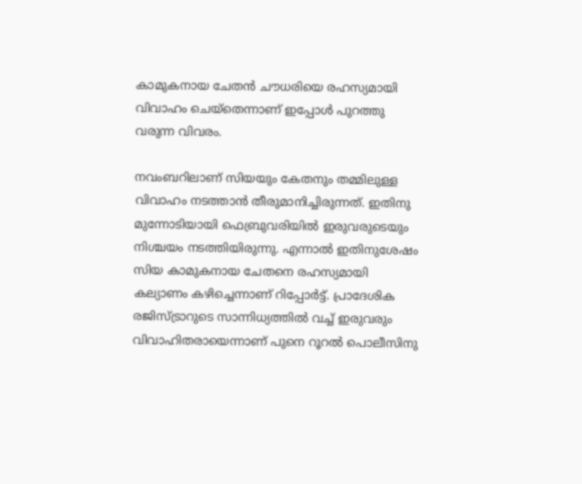കാമുകനായ ചേതന്‍ ചൗധരിയെ രഹസ്യമായി വിവാഹം ചെയ്‌തെന്നാണ് ഇപ്പോള്‍ പുറത്തു വരുന്ന വിവരം.

നവംബറിലാണ് സിയയും കേതനും തമ്മിലുള്ള വിവാഹം നടത്താന്‍ തീരുമാനിച്ചിരുന്നത്. ഇതിനു മുന്നോടിയായി ഫെബ്രുവരിയില്‍ ഇരുവരുടെയും നിശ്ചയം നടത്തിയിരുന്നു. എന്നാല്‍ ഇതിനുശേഷം സിയ കാമുകനായ ചേതനെ രഹസ്യമായി കല്യാണം കഴിച്ചെന്നാണ് റിപ്പോര്‍ട്ട്. പ്രാദേശിക രജിസ്ട്രാറുടെ സാന്നിധ്യത്തില്‍ വച്ച് ഇരുവരും വിവാഹിതരായെന്നാണ് പുനെ റൂറല്‍ പൊലീസിനു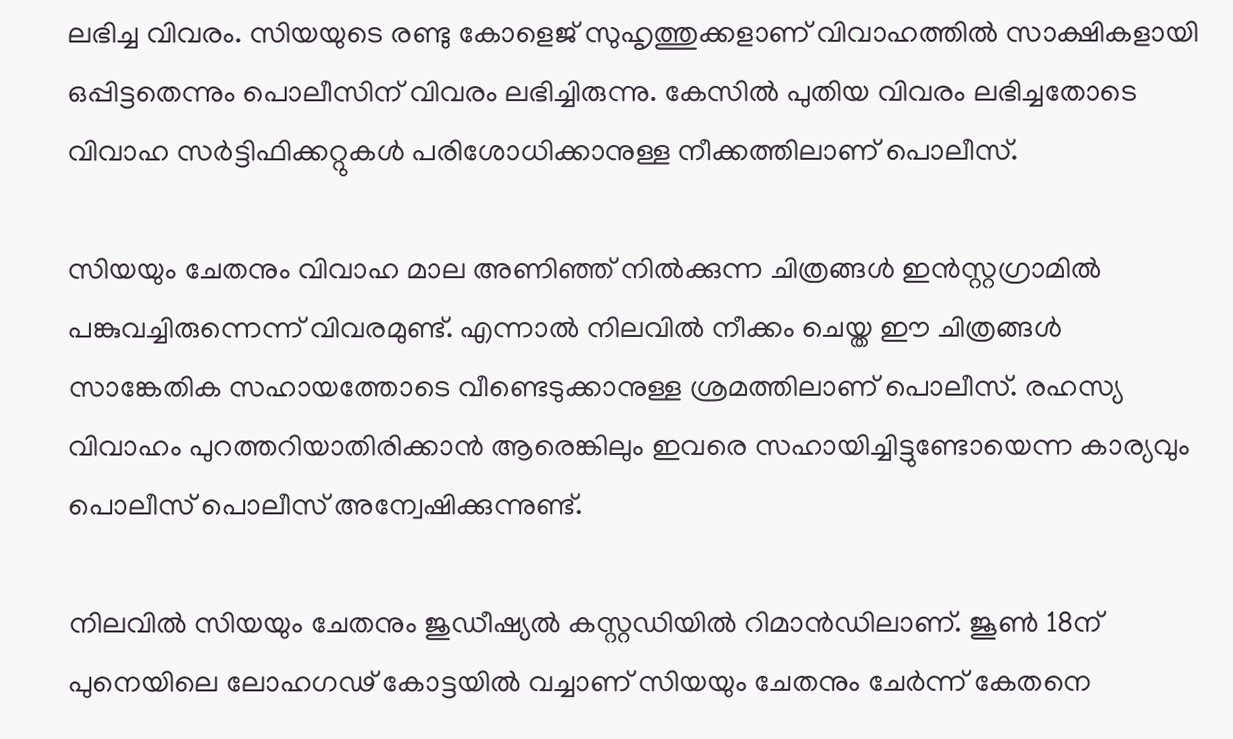ലഭിച്ച വിവരം. സിയയുടെ രണ്ടു കോളെജ് സുഹൃത്തുക്കളാണ് വിവാഹത്തില്‍ സാക്ഷികളായി ഒപ്പിട്ടതെന്നും പൊലീസിന് വിവരം ലഭിച്ചിരുന്നു. കേസില്‍ പുതിയ വിവരം ലഭിച്ചതോടെ വിവാഹ സര്‍ട്ടിഫിക്കറ്റുകള്‍ പരിശോധിക്കാനുള്ള നീക്കത്തിലാണ് പൊലീസ്.

സിയയും ചേതനും വിവാഹ മാല അണിഞ്ഞ് നില്‍ക്കുന്ന ചിത്രങ്ങള്‍ ഇന്‍സ്റ്റഗ്രാമില്‍ പങ്കുവച്ചിരുന്നെന്ന് വിവരമുണ്ട്. എന്നാല്‍ നിലവില്‍ നീക്കം ചെയ്ത ഈ ചിത്രങ്ങള്‍ സാങ്കേതിക സഹായത്തോടെ വീണ്ടെടുക്കാനുള്ള ശ്രമത്തിലാണ് പൊലീസ്. രഹസ്യ വിവാഹം പുറത്തറിയാതിരിക്കാന്‍ ആരെങ്കിലും ഇവരെ സഹായിച്ചിട്ടുണ്ടോയെന്ന കാര്യവും പൊലീസ് പൊലീസ് അന്വേഷിക്കുന്നുണ്ട്.

നിലവില്‍ സിയയും ചേതനും ജുഡീഷ്യല്‍ കസ്റ്റഡിയില്‍ റിമാന്‍ഡിലാണ്. ജൂണ്‍ 18ന് പുനെയിലെ ലോഹഗഢ് കോട്ടയില്‍ വച്ചാണ് സിയയും ചേതനും ചേര്‍ന്ന് കേതനെ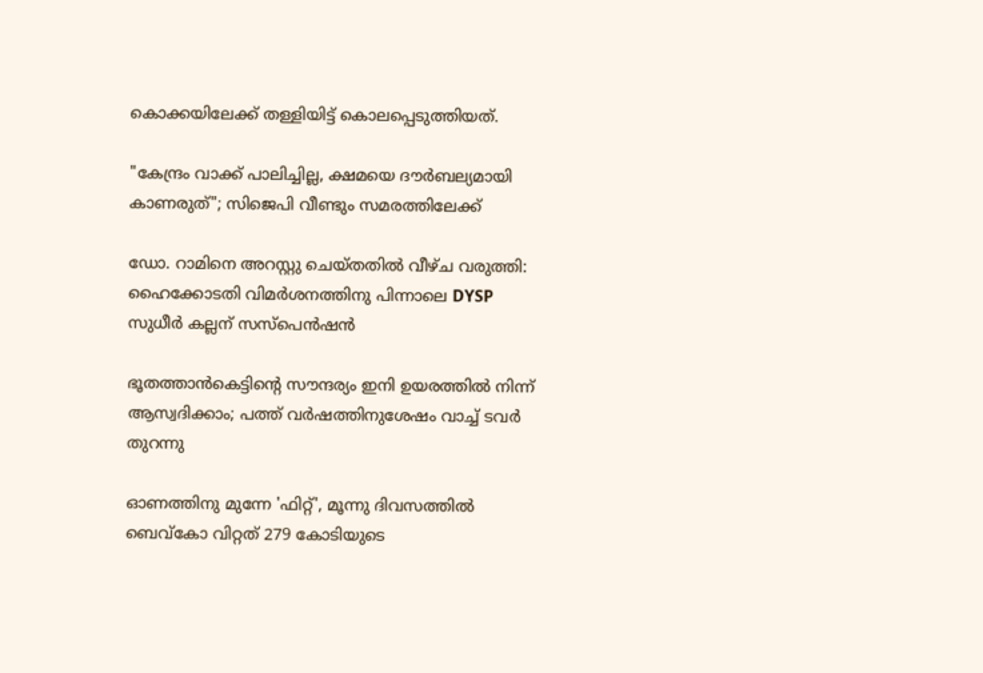കൊക്കയിലേക്ക് തള്ളിയിട്ട് കൊലപ്പെടുത്തിയത്.

"കേന്ദ്രം വാക്ക് പാലിച്ചില്ല, ക്ഷമയെ ദൗർബല്യമായി കാണരുത്"; സിജെപി വീണ്ടും സമരത്തിലേക്ക്

ഡോ. റാമിനെ അറസ്റ്റു ചെയ്തതിൽ വീഴ്ച വരുത്തി: ഹൈക്കോടതി വിമർശനത്തിനു പിന്നാലെ DYSP സുധീർ കല്ലന് സസ്പെൻഷൻ

ഭൂതത്താൻകെട്ടിന്റെ സൗന്ദര്യം ഇനി ഉയരത്തിൽ നിന്ന് ആസ്വദിക്കാം; പത്ത് വർഷത്തിനുശേഷം വാച്ച് ടവർ തുറന്നു

ഓണത്തിനു മുന്നേ 'ഫിറ്റ്', മൂന്നു ദിവസത്തിൽ ബെവ്കോ വിറ്റത് 279 കോടിയുടെ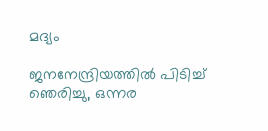മദ്യം

ജനനേന്ദ്രിയത്തിൽ പിടിച്ച് ഞെരിച്ചു, ഒന്നര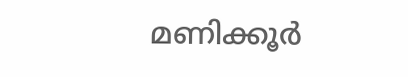മണിക്കൂർ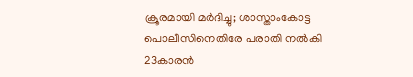ക്രൂരമായി മർദിച്ചു; ശാസ്താംകോട്ട പൊലീസിനെതിരേ പരാതി നൽകി 23കാരൻ